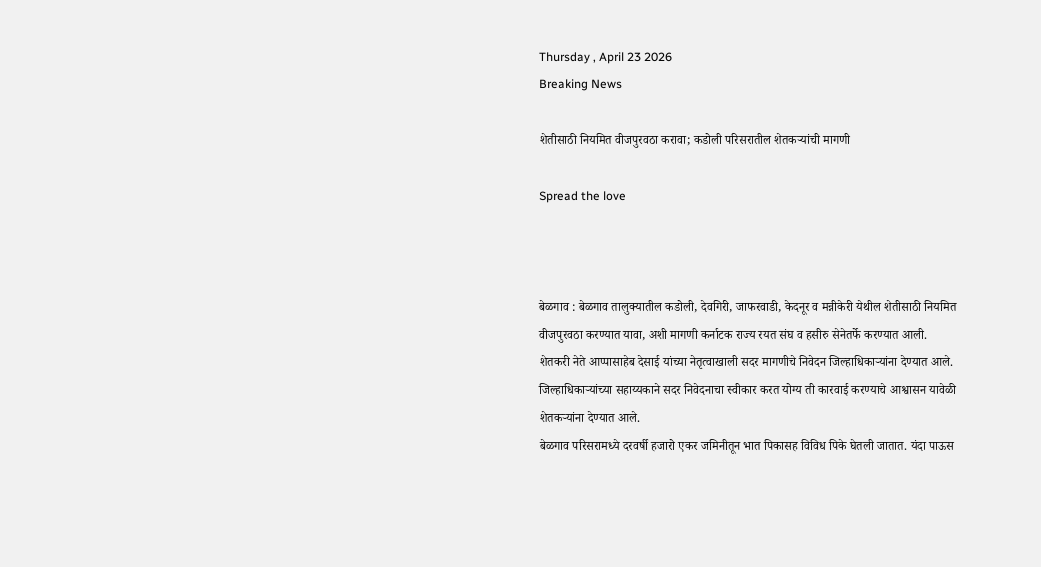Thursday , April 23 2026
Breaking News

शेतीसाठी नियमित वीजपुरवठा करावा; कडोली परिसरातील शेतकऱ्यांची मागणी

Spread the love



बेळगाव : बेळगाव तालुक्यातील कडोली, देवगिरी, जाफरवाडी, केदनूर व मन्नीकेरी येथील शेतीसाठी नियमित वीजपुरवठा करण्यात यावा, अशी मागणी कर्नाटक राज्य रयत संघ व हसीरु सेनेतर्फे करण्यात आली.
शेतकरी नेते आप्पासाहेब देसाई यांच्या नेतृत्वाखाली सदर मागणीचे निवेदन जिल्हाधिकाऱ्यांना देण्यात आले. जिल्हाधिकाऱ्यांच्या सहाय्यकाने सदर निवेदनाचा स्वीकार करत योग्य ती कारवाई करण्याचे आश्वासन यावेळी शेतकऱ्यांना देण्यात आले.
बेळगाव परिसरामध्ये दरवर्षी हजारो एकर जमिनीतून भात पिकासह विविध पिके घेतली जातात. यंदा पाऊस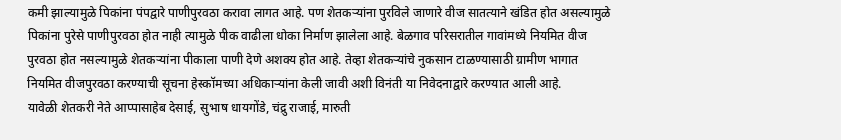कमी झाल्यामुळे पिकांना पंपद्वारे पाणीपुरवठा करावा लागत आहे. पण शेतकऱ्यांना पुरविले जाणारे वीज सातत्याने खंडित होत असल्यामुळे पिकांना पुरेसे पाणीपुरवठा होत नाही त्यामुळे पीक वाढीला धोका निर्माण झालेला आहे. बेळगाव परिसरातील गावांमध्ये नियमित वीज पुरवठा होत नसल्यामुळे शेतकऱ्यांना पीकाला पाणी देणे अशक्य होत आहे. तेव्हा शेतकऱ्यांचे नुकसान टाळण्यासाठी ग्रामीण भागात नियमित वीजपुरवठा करण्याची सूचना हेस्कॉमच्या अधिकाऱ्यांना केली जावी अशी विनंती या निवेदनाद्वारे करण्यात आली आहे.
यावेळी शेतकरी नेते आप्पासाहेब देसाई, सुभाष धायगोंडे, चंद्रु राजाई, मारुती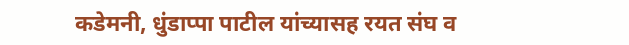कडेमनी, धुंडाप्पा पाटील यांच्यासह रयत संघ व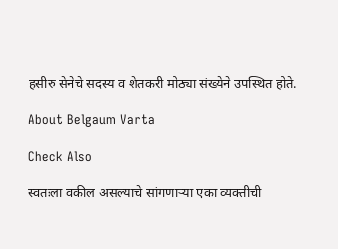हसीरु सेनेचे सदस्य व शेतकरी मोठ्या संख्येने उपस्थित होते.

About Belgaum Varta

Check Also

स्वतःला वकील असल्याचे सांगणाऱ्या एका व्यक्तीची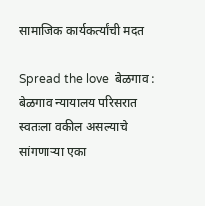सामाजिक कार्यकर्त्यांची मदत

Spread the love  बेळगाव : बेळगाव न्यायालय परिसरात स्वतःला वकील असल्याचे सांगणाऱ्या एका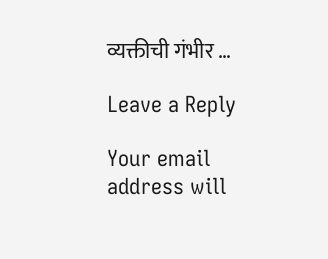व्यक्तीची गंभीर …

Leave a Reply

Your email address will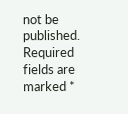not be published. Required fields are marked *